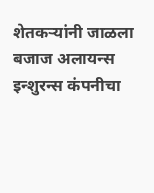शेतकऱ्यांनी जाळला बजाज अलायन्स इन्शुरन्स कंपनीचा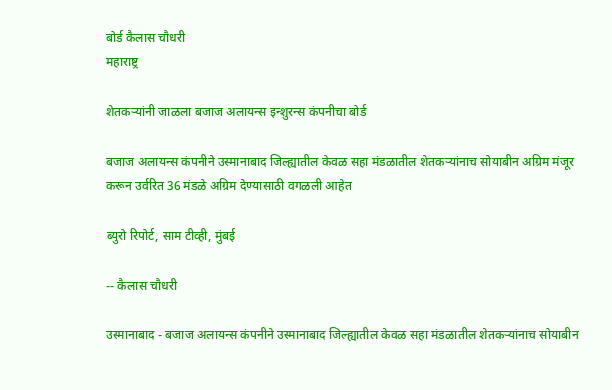बोर्ड कैलास चौधरी
महाराष्ट्र

शेतकऱ्यांनी जाळला बजाज अलायन्स इन्शुरन्स कंपनीचा बोर्ड

बजाज अलायन्स कंपनीने उस्मानाबाद जिल्ह्यातील केवळ सहा मंडळातील शेतकऱ्यांनाच सोयाबीन अग्रिम मंजूर करून उर्वरित 36 मंडळे अग्रिम देण्यासाठी वगळली आहेत

ब्युरो रिपोर्ट, साम टीव्ही, मुंबई

-- कैलास चौधरी

उस्मानाबाद - बजाज अलायन्स कंपनीने उस्मानाबाद जिल्ह्यातील केवळ सहा मंडळातील शेतकऱ्यांनाच सोयाबीन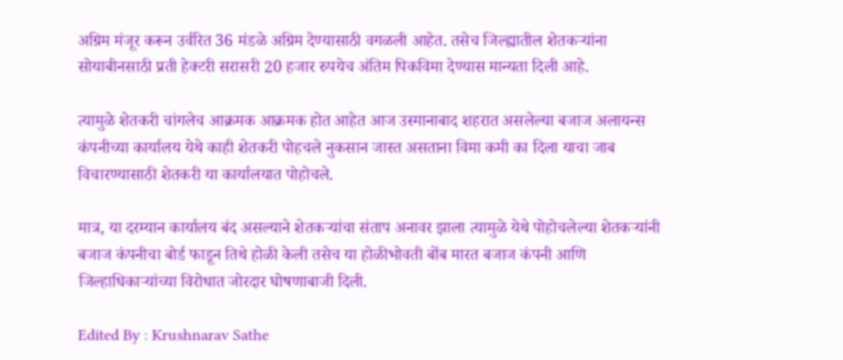अग्रिम मंजूर करून उर्वरित 36 मंडळे अग्रिम देण्यासाठी वगळली आहेत. तसेच जिल्ह्यातील शेतकऱ्यांना सोयाबीनसाठी प्रती हेक्टरी सरासरी 20 हजार रुपयेच अंतिम पिकविमा देण्यास मान्यता दिली आहे.

त्यामुळे शेतकरी चांगलेच आक्रमक आक्रमक होत आहेत आज उस्मानाबाद शहरात असलेल्या बजाज अलायन्स कंपनीच्या कार्यालय येथे काही शेतकरी पोहचले नुकसान जास्त असताना विमा कमी का दिला याचा जाब विचारण्यासाठी शेतकरी या कार्यालयात पोहोचले.

मात्र, या दरम्यान कार्यालय बंद असल्याने शेतकऱ्यांचा संताप अनावर झाला त्यामुळे येथे पोहोचलेल्या शेतकऱ्यांनी बजाज कंपनीचा बोर्ड फाडून तिथे होळी केली तसेच या होळीभोवती बोंब मारत बजाज कंपनी आणि जिल्हाधिकाऱ्यांच्या विरोधात जोरदार घोषणाबाजी दिली.

Edited By : Krushnarav Sathe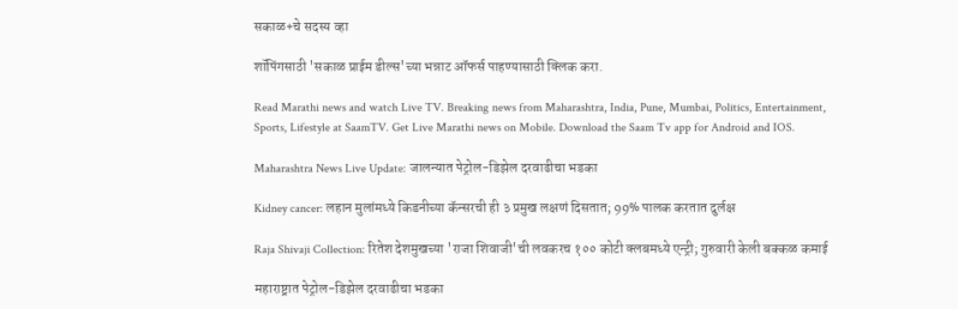सकाळ+चे सदस्य व्हा

शॉपिंगसाठी 'सकाळ प्राईम डील्स'च्या भन्नाट ऑफर्स पाहण्यासाठी क्लिक करा.

Read Marathi news and watch Live TV. Breaking news from Maharashtra, India, Pune, Mumbai, Politics, Entertainment, Sports, Lifestyle at SaamTV. Get Live Marathi news on Mobile. Download the Saam Tv app for Android and IOS.

Maharashtra News Live Update: जालन्यात पेट्रोल-डिझेल दरवाढीचा भडका

Kidney cancer: लहान मुलांमध्ये किडनीच्या कॅन्सरची ही ३ प्रमुख लक्षणं दिसतात; 99% पालक करतात दुर्लक्ष

Raja Shivaji Collection: रितेश देशमुखच्या 'राजा शिवाजी'ची लवकरच १०० कोटी क्लबमध्ये एन्ट्री; गुरुवारी केली बक्कळ कमाई

महाराष्ट्रात पेट्रोल-डिझेल दरवाढीचा भडका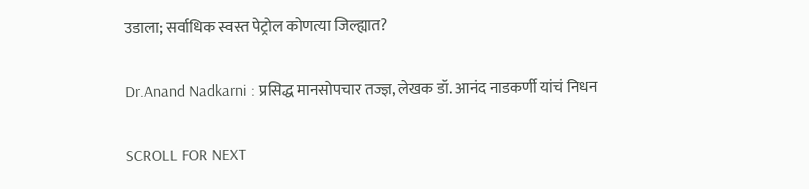उडाला; सर्वाधिक स्वस्त पेट्रोल कोणत्या जिल्ह्यात?

Dr.Anand Nadkarni : प्रसिद्ध मानसोपचार तज्ज्ञ, लेखक डॉ. आनंद नाडकर्णी यांचं निधन

SCROLL FOR NEXT